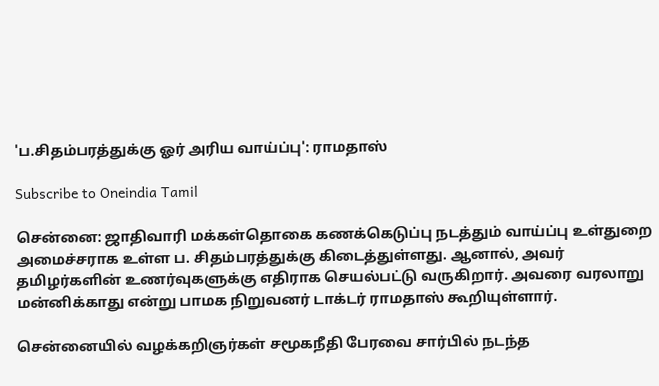'ப.சிதம்பரத்துக்கு ஓர் அரிய வாய்ப்பு': ராமதாஸ்

Subscribe to Oneindia Tamil

சென்னை: ஜாதிவாரி மக்கள்தொகை கணக்கெடுப்பு நடத்தும் வாய்ப்பு உள்துறை அமைச்சராக உள்ள ப. சிதம்பரத்துக்கு கிடைத்துள்ளது. ஆனால், அவர் தமிழர்களின் உணர்வுகளுக்கு எதிராக செயல்பட்டு வருகிறார். அவரை வரலாறு மன்னிக்காது என்று பாமக நிறுவனர் டாக்டர் ராமதாஸ் கூறியுள்ளார்.

சென்னையில் வழக்கறிஞர்கள் சமூகநீதி பேரவை சார்பில் நடந்த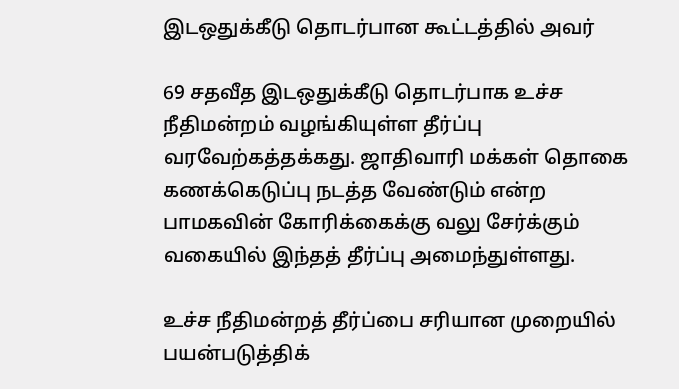இடஒதுக்கீடு தொடர்பான கூட்டத்தில் அவர்

69 சதவீத இடஒதுக்கீடு தொடர்பாக உச்ச நீதிமன்றம் வழங்கியுள்ள தீர்ப்பு வரவேற்கத்தக்கது. ஜாதிவாரி மக்கள் தொகை கணக்கெடுப்பு நடத்த வேண்டும் என்ற பாமகவின் கோரிக்கைக்கு வலு சேர்க்கும் வகையில் இந்தத் தீர்ப்பு அமைந்துள்ளது.

உச்ச நீதிமன்றத் தீர்ப்பை சரியான முறையில் பயன்படுத்திக்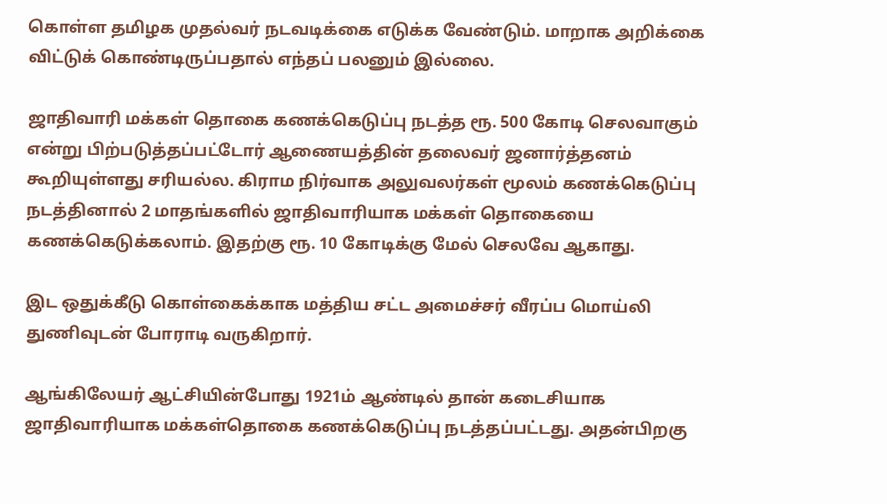கொள்ள தமிழக முதல்வர் நடவடிக்கை எடுக்க வேண்டும். மாறாக அறிக்கை விட்டுக் கொண்டிருப்பதால் எந்தப் பலனும் இல்லை.

ஜாதிவாரி மக்கள் தொகை கணக்கெடுப்பு நடத்த ரூ. 500 கோடி செலவாகும் என்று பிற்படுத்தப்பட்டோர் ஆணையத்தின் தலைவர் ஜனார்த்தனம் கூறியுள்ளது சரியல்ல. கிராம நிர்வாக அலுவலர்கள் மூலம் கணக்கெடுப்பு நடத்தினால் 2 மாதங்களில் ஜாதிவாரியாக மக்கள் தொகையை கணக்கெடுக்கலாம். இதற்கு ரூ. 10 கோடிக்கு மேல் செலவே ஆகாது.

இட ஒதுக்கீடு கொள்கைக்காக மத்திய சட்ட அமைச்சர் வீரப்ப மொய்லி துணிவுடன் போராடி வருகிறார்.

ஆங்கிலேயர் ஆட்சியின்போது 1921ம் ஆண்டில் தான் கடைசியாக ஜாதிவாரியாக மக்கள்தொகை கணக்கெடுப்பு நடத்தப்பட்டது. அதன்பிறகு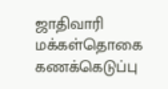ஜாதிவாரி மக்கள்தொகை கணக்கெடுப்பு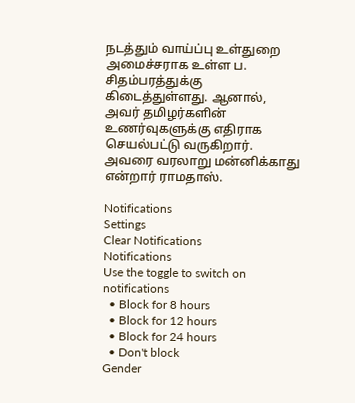நடத்தும் வாய்ப்பு உள்துறை அமைச்சராக உள்ள ப. சிதம்பரத்துக்கு கிடைத்துள்ளது. ஆனால், அவர் தமிழர்களின் உணர்வுகளுக்கு எதிராக செயல்பட்டு வருகிறார். அவரை வரலாறு மன்னிக்காது என்றார் ராமதாஸ்.

Notifications
Settings
Clear Notifications
Notifications
Use the toggle to switch on notifications
  • Block for 8 hours
  • Block for 12 hours
  • Block for 24 hours
  • Don't block
Gender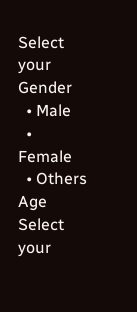Select your Gender
  • Male
  • Female
  • Others
Age
Select your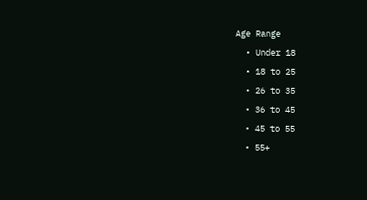Age Range
  • Under 18
  • 18 to 25
  • 26 to 35
  • 36 to 45
  • 45 to 55
  • 55+